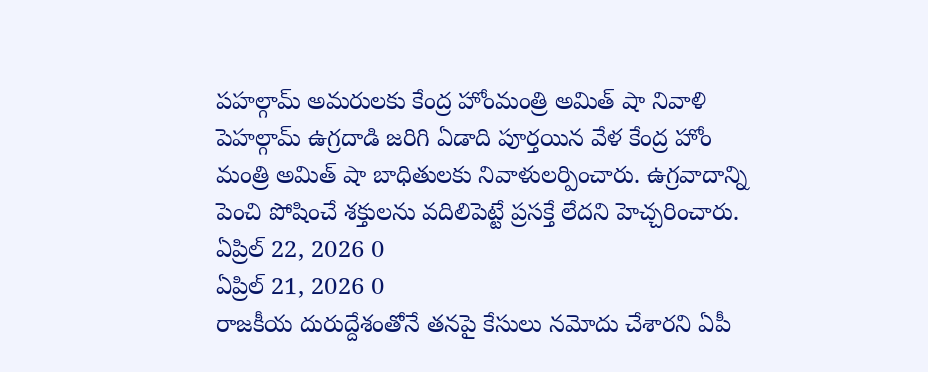పహల్గామ్ అమరులకు కేంద్ర హోంమంత్రి అమిత్ షా నివాళి
పెహల్గామ్ ఉగ్రదాడి జరిగి ఏడాది పూర్తయిన వేళ కేంద్ర హోం మంత్రి అమిత్ షా బాధితులకు నివాళులర్పించారు. ఉగ్రవాదాన్ని పెంచి పోషించే శక్తులను వదిలిపెట్టే ప్రసక్తే లేదని హెచ్చరించారు.
ఏప్రిల్ 22, 2026 0
ఏప్రిల్ 21, 2026 0
రాజకీయ దురుద్దేశంతోనే తనపై కేసులు నమోదు చేశారని ఏపీ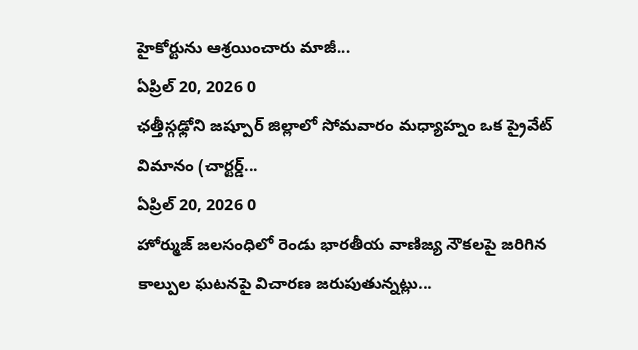హైకోర్టును ఆశ్రయించారు మాజీ...
ఏప్రిల్ 20, 2026 0
ఛత్తీస్గఢ్లోని జష్పూర్ జిల్లాలో సోమవారం మధ్యాహ్నం ఒక ప్రైవేట్ విమానం (చార్టర్డ్...
ఏప్రిల్ 20, 2026 0
హోర్ముజ్ జలసంధిలో రెండు భారతీయ వాణిజ్య నౌకలపై జరిగిన కాల్పుల ఘటనపై విచారణ జరుపుతున్నట్లు...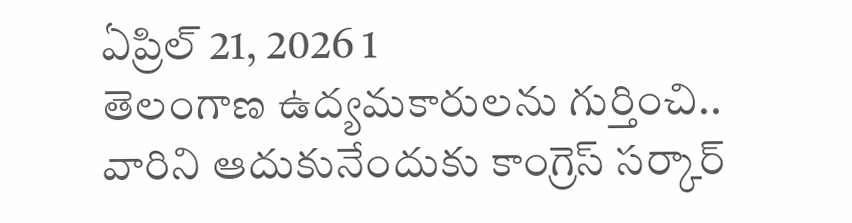ఏప్రిల్ 21, 2026 1
తెలంగాణ ఉద్యమకారులను గుర్తించి.. వారిని ఆదుకునేందుకు కాంగ్రెస్ సర్కార్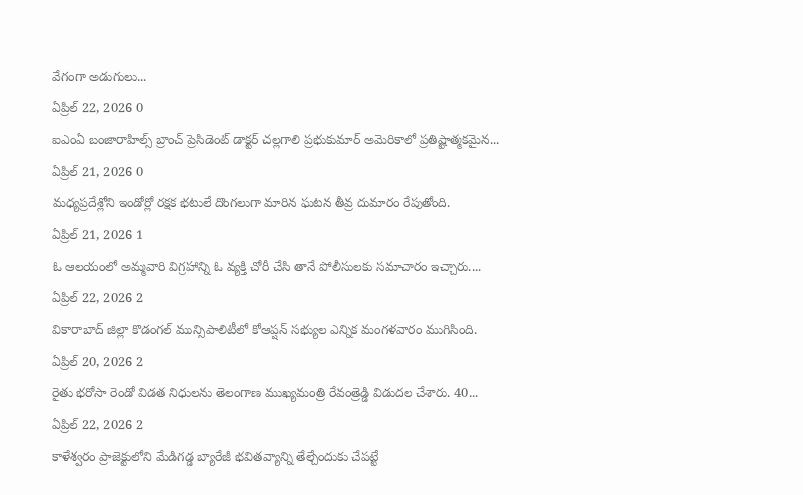వేగంగా అడుగులు...
ఏప్రిల్ 22, 2026 0
ఐఎంఏ బంజారాహిల్స్ బ్రాంచ్ ప్రెసిడెంట్ డాక్టర్ చల్లగాలి ప్రభుకుమార్ అమెరికాలో ప్రతిష్టాత్మకమైన...
ఏప్రిల్ 21, 2026 0
మధ్యప్రదేశ్లోని ఇండోర్లో రక్షక భటులే దొంగలుగా మారిన ఘటన తీవ్ర దుమారం రేపుతోంది.
ఏప్రిల్ 21, 2026 1
ఓ ఆలయంలో అమ్మవారి విగ్రహాన్ని ఓ వ్యక్తి చోరీ చేసి తానే పోలీసులకు సమాచారం ఇచ్చారు....
ఏప్రిల్ 22, 2026 2
వికారాబాద్ జిల్లా కొడంగల్ మున్సిపాలిటీలో కోఆప్షన్ సభ్యుల ఎన్నిక మంగళవారం ముగిసింది.
ఏప్రిల్ 20, 2026 2
రైతు భరోసా రెండో విడత నిధులను తెలంగాణ ముఖ్యమంత్రి రేవంత్రెడ్డి విడుదల చేశారు. 40...
ఏప్రిల్ 22, 2026 2
కాళేశ్వరం ప్రాజెక్టులోని మేడిగడ్డ బ్యారేజీ భవితవ్యాన్ని తేల్చేందుకు చేపట్టే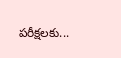పరీక్షలకు...